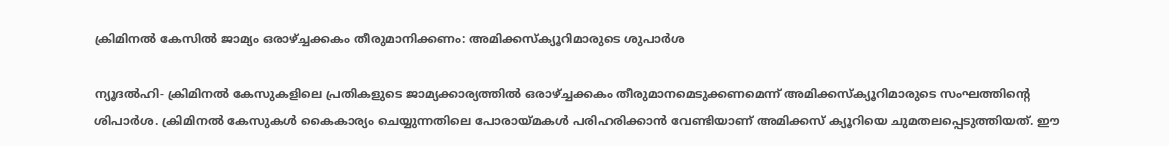ക്രിമിനല്‍ കേസില്‍ ജാമ്യം ഒരാഴ്ച്ചക്കകം തീരുമാനിക്കണം: അമിക്കസ്‌ക്യൂറിമാരുടെ ശുപാർശ

ന്യൂദല്‍ഹി- ക്രിമിനല്‍ കേസുകളിലെ പ്രതികളുടെ ജാമ്യക്കാര്യത്തില്‍ ഒരാഴ്ച്ചക്കകം തീരുമാനമെടുക്കണമെന്ന് അമിക്കസ്‌ക്യൂറിമാരുടെ സംഘത്തിന്റെ ശിപാര്‍ശ. ക്രിമിനല്‍ കേസുകള്‍ കൈകാര്യം ചെയ്യുന്നതിലെ പോരായ്മകള്‍ പരിഹരിക്കാന്‍ വേണ്ടിയാണ് അമിക്കസ് ക്യൂറിയെ ചുമതലപ്പെടുത്തിയത്. ഈ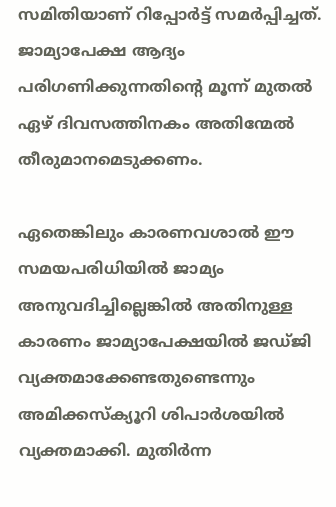സമിതിയാണ് റിപ്പോര്‍ട്ട് സമര്‍പ്പിച്ചത്. ജാമ്യാപേക്ഷ ആദ്യം പരിഗണിക്കുന്നതിന്റെ മൂന്ന് മുതല്‍ ഏഴ് ദിവസത്തിനകം അതിന്മേല്‍ തീരുമാനമെടുക്കണം.

ഏതെങ്കിലും കാരണവശാല്‍ ഈ സമയപരിധിയില്‍ ജാമ്യം അനുവദിച്ചില്ലെങ്കില്‍ അതിനുള്ള കാരണം ജാമ്യാപേക്ഷയില്‍ ജഡ്ജി വ്യക്തമാക്കേണ്ടതുണ്ടെന്നും അമിക്കസ്‌ക്യൂറി ശിപാര്‍ശയില്‍ വ്യക്തമാക്കി. മുതിര്‍ന്ന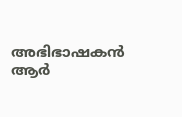അഭിഭാഷകന്‍ ആര്‍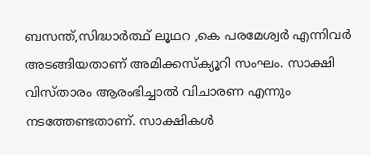ബസന്ത്,സിദ്ധാര്‍ത്ഥ് ലൂഥറ ,കെ പരമേശ്വര്‍ എന്നിവര്‍ അടങ്ങിയതാണ് അമിക്കസ്‌ക്യൂറി സംഘം. സാക്ഷി വിസ്താരം ആരംഭിച്ചാല്‍ വിചാരണ എന്നും നടത്തേണ്ടതാണ്. സാക്ഷികള്‍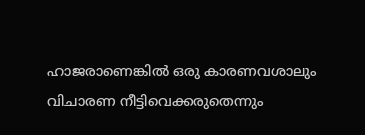ഹാജരാണെങ്കില്‍ ഒരു കാരണവശാലും വിചാരണ നീട്ടിവെക്കരുതെന്നും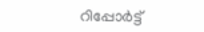റിപ്പോര്‍ട്ട്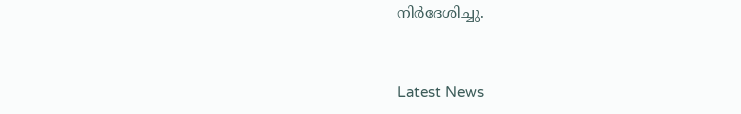നിര്‍ദേശിച്ചു.


Latest News